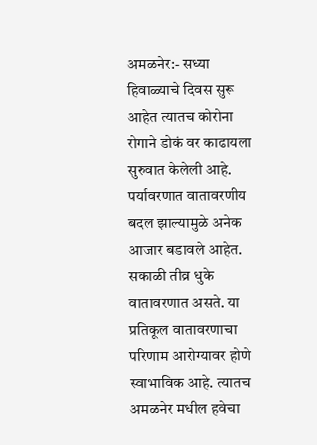अमळनेर:- सध्या हिवाळ्याचे दिवस सुरू आहेत त्यातच कोरोना रोगाने डोकं वर काढायला सुरुवात केलेली आहे. पर्यावरणात वातावरणीय बदल झाल्यामुळे अनेक आजार बडावले आहेत. सकाळी तीव्र धुके वातावरणात असते. या प्रतिकूल वातावरणाचा परिणाम आरोग्यावर होणे स्वाभाविक आहे. त्यातच अमळनेर मधील हवेचा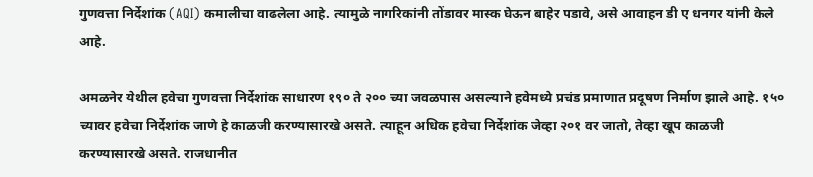गुणवत्ता निर्देशांक (AQI) कमालीचा वाढलेला आहे. त्यामुळे नागरिकांनी तोंडावर मास्क घेऊन बाहेर पडावे, असे आवाहन डी ए धनगर यांनी केले आहे.

अमळनेर येथील हवेचा गुणवत्ता निर्देशांक साधारण १९० ते २०० च्या जवळपास असल्याने हवेमध्ये प्रचंड प्रमाणात प्रदूषण निर्माण झाले आहे. १५० च्यावर हवेचा निर्देशांक जाणे हे काळजी करण्यासारखे असते. त्याहून अधिक हवेचा निर्देशांक जेव्हा २०१ वर जातो, तेव्हा खूप काळजी करण्यासारखे असते. राजधानीत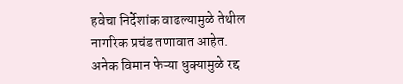हवेचा निर्देशांक वाढल्यामुळे तेथील नागरिक प्रचंड तणावात आहेत. अनेक विमान फेऱ्या धुक्यामुळे रद्द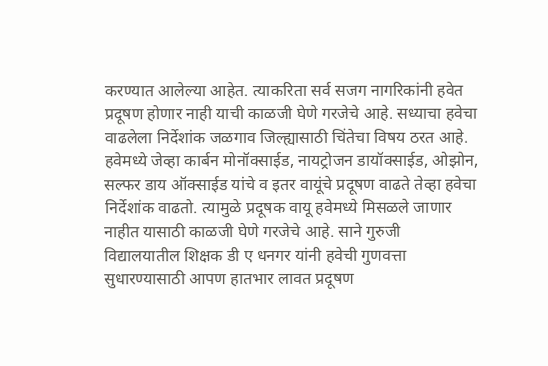करण्यात आलेल्या आहेत. त्याकरिता सर्व सजग नागरिकांनी हवेत प्रदूषण होणार नाही याची काळजी घेणे गरजेचे आहे. सध्याचा हवेचा वाढलेला निर्देशांक जळगाव जिल्ह्यासाठी चिंतेचा विषय ठरत आहे. हवेमध्ये जेव्हा कार्बन मोनॉक्साईड, नायट्रोजन डायॉक्साईड, ओझोन, सल्फर डाय ऑक्साईड यांचे व इतर वायूंचे प्रदूषण वाढते तेव्हा हवेचा निर्देशांक वाढतो. त्यामुळे प्रदूषक वायू हवेमध्ये मिसळले जाणार नाहीत यासाठी काळजी घेणे गरजेचे आहे. साने गुरुजी विद्यालयातील शिक्षक डी ए धनगर यांनी हवेची गुणवत्ता सुधारण्यासाठी आपण हातभार लावत प्रदूषण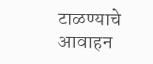टाळण्याचे आवाहन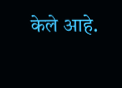केले आहे.